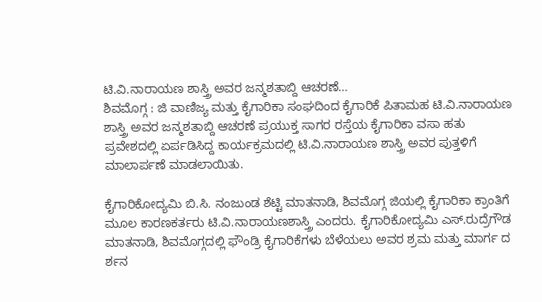ಟಿ.ವಿ.ನಾರಾಯಣ ಶಾಸ್ತ್ರಿ ಅವರ ಜನ್ಮಶತಾಬ್ದಿ ಆಚರಣೆ…
ಶಿವಮೊಗ್ಗ : ಜಿ ವಾಣಿಜ್ಯ ಮತ್ತು ಕೈಗಾರಿಕಾ ಸಂಘದಿಂದ ಕೈಗಾರಿಕೆ ಪಿತಾಮಹ ಟಿ.ವಿ.ನಾರಾಯಣ ಶಾಸ್ತ್ರಿ ಅವರ ಜನ್ಮಶತಾಬ್ದಿ ಆಚರಣೆ ಪ್ರಯುಕ್ತ ಸಾಗರ ರಸ್ತೆಯ ಕೈಗಾರಿಕಾ ವಸಾ ಹತು ಪ್ರವೇಶದಲ್ಲಿ ಏರ್ಪಡಿಸಿದ್ದ ಕಾರ್ಯಕ್ರಮದಲ್ಲಿ ಟಿ.ವಿ.ನಾರಾಯಣ ಶಾಸ್ತ್ರಿ ಅವರ ಪುತ್ತಳಿಗೆ ಮಾಲಾರ್ಪಣೆ ಮಾಡಲಾಯಿತು.

ಕೈಗಾರಿಕೋದ್ಯಮಿ ಬಿ.ಸಿ. ನಂಜುಂಡ ಶೆಟ್ಟಿ ಮಾತನಾಡಿ, ಶಿವಮೊಗ್ಗ ಜಿಯಲ್ಲಿ ಕೈಗಾರಿಕಾ ಕ್ರಾಂತಿಗೆ ಮೂಲ ಕಾರಣಕರ್ತರು ಟಿ.ವಿ.ನಾರಾಯಣಶಾಸ್ತ್ರಿ ಎಂದರು. ಕೈಗಾರಿಕೋದ್ಯಮಿ ಎಸ್.ರುದ್ರೆಗೌಡ ಮಾತನಾಡಿ, ಶಿವಮೊಗ್ಗದಲ್ಲಿ ಫೌಂಡ್ರಿ ಕೈಗಾರಿಕೆಗಳು ಬೆಳೆಯಲು ಅವರ ಶ್ರಮ ಮತ್ತು ಮಾರ್ಗ ದ ರ್ಶನ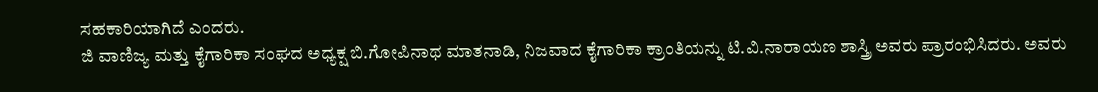ಸಹಕಾರಿಯಾಗಿದೆ ಎಂದರು.
ಜಿ ವಾಣಿಜ್ಯ ಮತ್ತು ಕೈಗಾರಿಕಾ ಸಂಘದ ಅಧ್ಯಕ್ಷ ಬಿ.ಗೋಪಿನಾಥ ಮಾತನಾಡಿ, ನಿಜವಾದ ಕೈಗಾರಿಕಾ ಕ್ರಾಂತಿಯನ್ನು ಟಿ.ವಿ.ನಾರಾಯಣ ಶಾಸ್ತ್ರಿ ಅವರು ಪ್ರಾರಂಭಿಸಿದರು. ಅವರು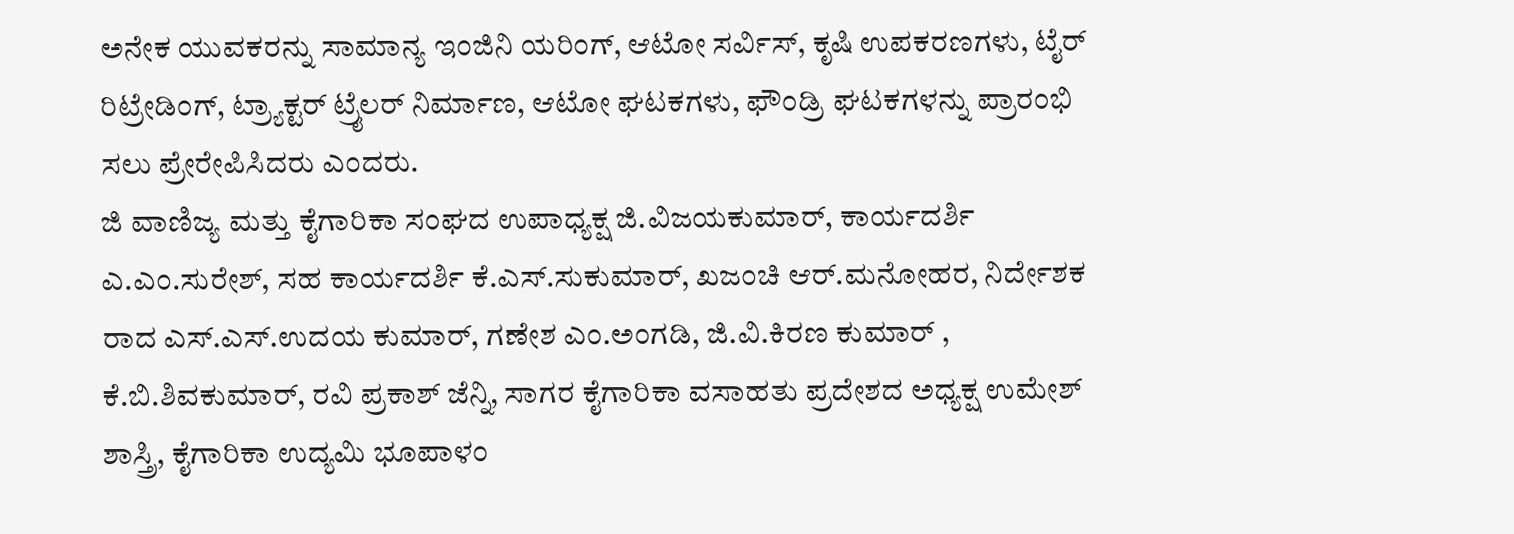ಅನೇಕ ಯುವಕರನ್ನು ಸಾಮಾನ್ಯ ಇಂಜಿನಿ ಯರಿಂಗ್, ಆಟೋ ಸರ್ವಿಸ್, ಕೃಷಿ ಉಪಕರಣಗಳು, ಟೈರ್ ರಿಟ್ರೇಡಿಂಗ್, ಟ್ರ್ಯಾಕ್ಟರ್ ಟ್ರೈಲರ್ ನಿರ್ಮಾಣ, ಆಟೋ ಘಟಕಗಳು, ಫೌಂಡ್ರಿ ಘಟಕಗಳನ್ನು ಪ್ರಾರಂಭಿ ಸಲು ಪ್ರೇರೇಪಿಸಿದರು ಎಂದರು.
ಜಿ ವಾಣಿಜ್ಯ ಮತ್ತು ಕೈಗಾರಿಕಾ ಸಂಘದ ಉಪಾಧ್ಯಕ್ಷ ಜಿ.ವಿಜಯಕುಮಾರ್, ಕಾರ್ಯದರ್ಶಿ ಎ.ಎಂ.ಸುರೇಶ್, ಸಹ ಕಾರ್ಯದರ್ಶಿ ಕೆ.ಎಸ್.ಸುಕುಮಾರ್, ಖಜಂಚಿ ಆರ್.ಮನೋಹರ, ನಿರ್ದೇಶಕ ರಾದ ಎಸ್.ಎಸ್.ಉದಯ ಕುಮಾರ್, ಗಣೇಶ ಎಂ.ಅಂಗಡಿ, ಜಿ.ವಿ.ಕಿರಣ ಕುಮಾರ್ , ಕೆ.ಬಿ.ಶಿವಕುಮಾರ್, ರವಿ ಪ್ರಕಾಶ್ ಜೆನ್ನಿ, ಸಾಗರ ಕೈಗಾರಿಕಾ ವಸಾಹತು ಪ್ರದೇಶದ ಅಧ್ಯಕ್ಷ ಉಮೇಶ್ ಶಾಸ್ತ್ರಿ, ಕೈಗಾರಿಕಾ ಉದ್ಯಮಿ ಭೂಪಾಳಂ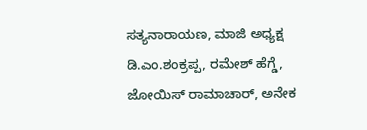ಸತ್ಯನಾರಾಯಣ, ಮಾಜಿ ಅಧ್ಯಕ್ಷ ಡಿ.ಎಂ.ಶಂಕ್ರಪ್ಪ, ರಮೇಶ್ ಹೆಗ್ಡೆ, ಜೋಯಿಸ್ ರಾಮಾಚಾರ್, ಅನೇಕ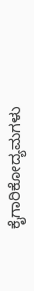ಕೈಗಾರಿಕೋದ್ಯಮಗಳು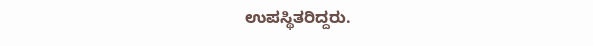ಉಪಸ್ಥಿತರಿದ್ದರು.